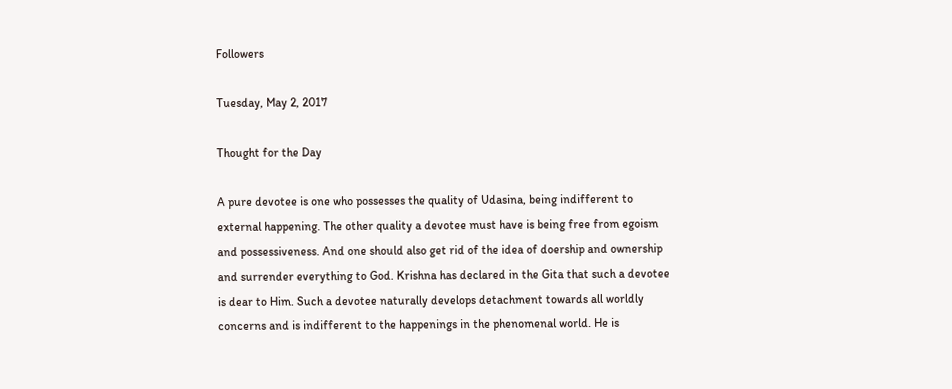Followers

Tuesday, May 2, 2017

Thought for the Day

A pure devotee is one who possesses the quality of Udasina, being indifferent to external happening. The other quality a devotee must have is being free from egoism and possessiveness. And one should also get rid of the idea of doership and ownership and surrender everything to God. Krishna has declared in the Gita that such a devotee is dear to Him. Such a devotee naturally develops detachment towards all worldly concerns and is indifferent to the happenings in the phenomenal world. He is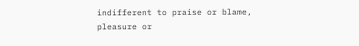indifferent to praise or blame, pleasure or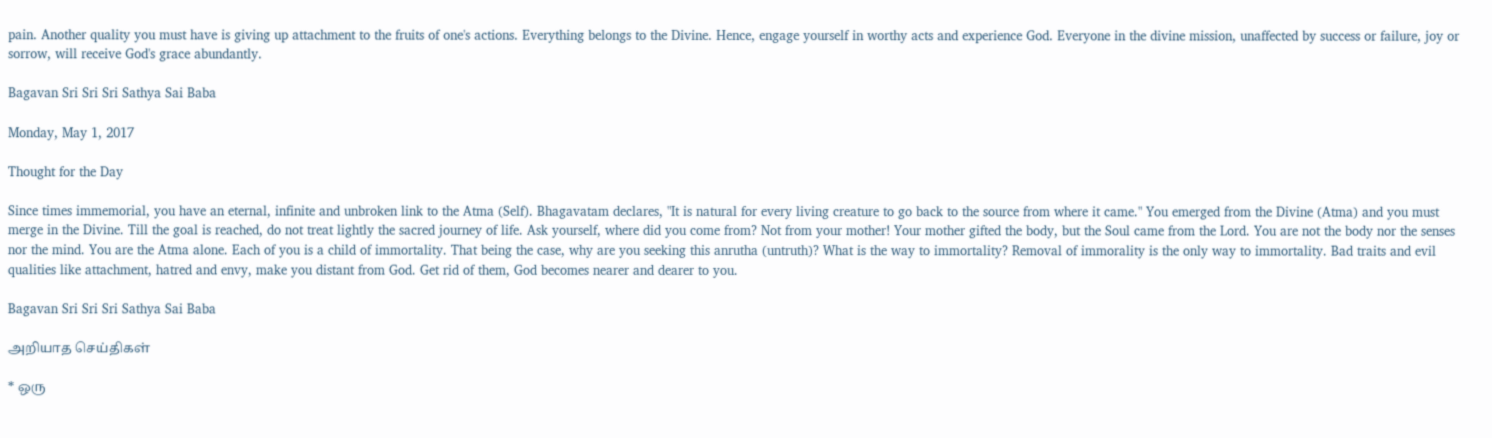pain. Another quality you must have is giving up attachment to the fruits of one's actions. Everything belongs to the Divine. Hence, engage yourself in worthy acts and experience God. Everyone in the divine mission, unaffected by success or failure, joy or sorrow, will receive God's grace abundantly.

Bagavan Sri Sri Sri Sathya Sai Baba

Monday, May 1, 2017

Thought for the Day

Since times immemorial, you have an eternal, infinite and unbroken link to the Atma (Self). Bhagavatam declares, "It is natural for every living creature to go back to the source from where it came." You emerged from the Divine (Atma) and you must merge in the Divine. Till the goal is reached, do not treat lightly the sacred journey of life. Ask yourself, where did you come from? Not from your mother! Your mother gifted the body, but the Soul came from the Lord. You are not the body nor the senses nor the mind. You are the Atma alone. Each of you is a child of immortality. That being the case, why are you seeking this anrutha (untruth)? What is the way to immortality? Removal of immorality is the only way to immortality. Bad traits and evil qualities like attachment, hatred and envy, make you distant from God. Get rid of them, God becomes nearer and dearer to you.

Bagavan Sri Sri Sri Sathya Sai Baba

அறியாத செய்திகள்

* ஒரு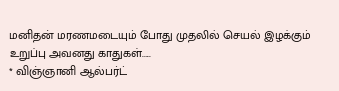மனிதன் மரணமடையும் போது முதலில் செயல் இழக்கும் உறுப்பு அவனது காதுகள்.....
* விஞ்ஞானி ஆல்பர்ட்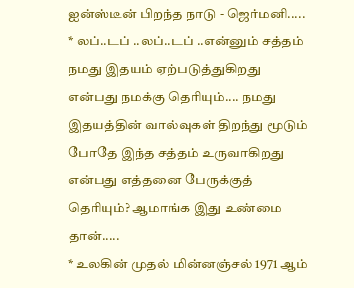ஐன்ஸ்டீன் பிறந்த நாடு - ஜெர்மனி.....
* லப்..டப் ..லப்..டப் ..என்னும் சத்தம் நமது இதயம் ஏற்படுத்துகிறது என்பது நமக்கு தெரியும்.... நமது இதயத்தின் வால்வுகள் திறந்து மூடும் போதே இந்த சத்தம் உருவாகிறது என்பது எத்தனை பேருக்குத் தெரியும்? ஆமாங்க இது உண்மை தான்.....
* உலகின் முதல் மின்னஞ்சல் 1971 ஆம்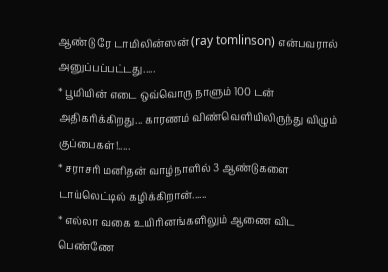ஆண்டு ரே டாமிலின்ஸன் (ray tomlinson) என்பவரால் அனுப்பப்பட்டது.....
* பூமியின் எடை ஒவ்வொரு நாளும் 100 டன் அதிகரிக்கிறது... காரணம் விண்வெளியிலிருந்து விழும் குப்பைகள்!.....
* சராசரி மனிதன் வாழ்நாளில் 3 ஆண்டுகளை டாய்லெட்டில் கழிக்கிறான்......
* எல்லா வகை உயிரினங்களிலும் ஆணை விட பெண்ணே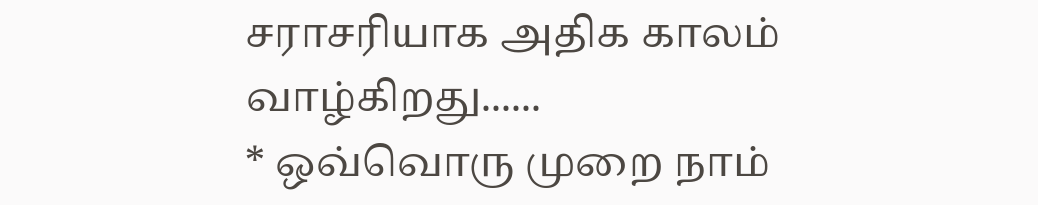சராசரியாக அதிக காலம் வாழ்கிறது......
* ஒவ்வொரு முறை நாம்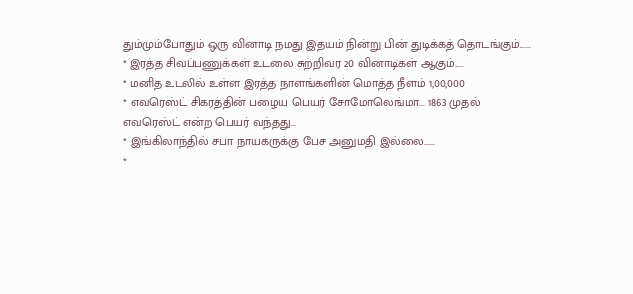தும்மும்போதும் ஒரு வினாடி நமது இதயம் நின்று பின் துடிக்கத் தொடங்கும்......
* இரத்த சிவப்பணுக்கள் உடலை சுற்றிவர 20 வினாடிகள் ஆகும்.....
* மனித உடலில் உள்ள இரத்த நாளங்களின் மொத்த நீளம் 1,00,000
* எவரெஸ்ட் சிகரத்தின் பழைய பெயர் சோமோலெங்மா... 1863 முதல் எவரெஸ்ட் என்ற பெயர் வந்தது...
* இங்கிலாந்தில் சபா நாயகருக்கு பேச அனுமதி இல்லை......
*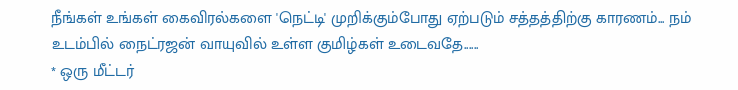நீங்கள் உங்கள் கைவிரல்களை 'நெட்டி' முறிக்கும்போது ஏற்படும் சத்தத்திற்கு காரணம்... நம் உடம்பில் நைட்ரஜன் வாயுவில் உள்ள குமிழ்கள் உடைவதே......
* ஒரு மீட்டர்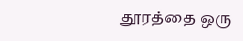தூரத்தை ஒரு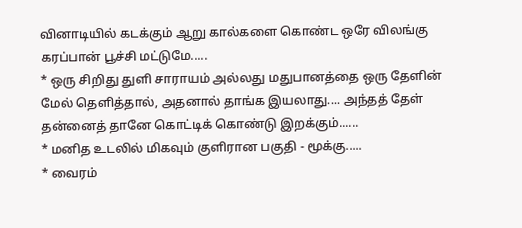வினாடியில் கடக்கும் ஆறு கால்களை கொண்ட ஒரே விலங்கு கரப்பான் பூச்சி மட்டுமே.....
* ஒரு சிறிது துளி சாராயம் அல்லது மதுபானத்தை ஒரு தேளின் மேல் தெளித்தால், அதனால் தாங்க இயலாது.... அந்தத் தேள் தன்னைத் தானே கொட்டிக் கொண்டு இறக்கும்......
* மனித உடலில் மிகவும் குளிரான பகுதி - மூக்கு.....
* வைரம்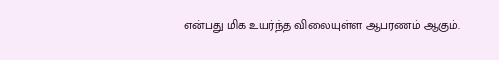என்பது மிக உயர்ந்த விலையுள்ள ஆபரணம் ஆகும்.